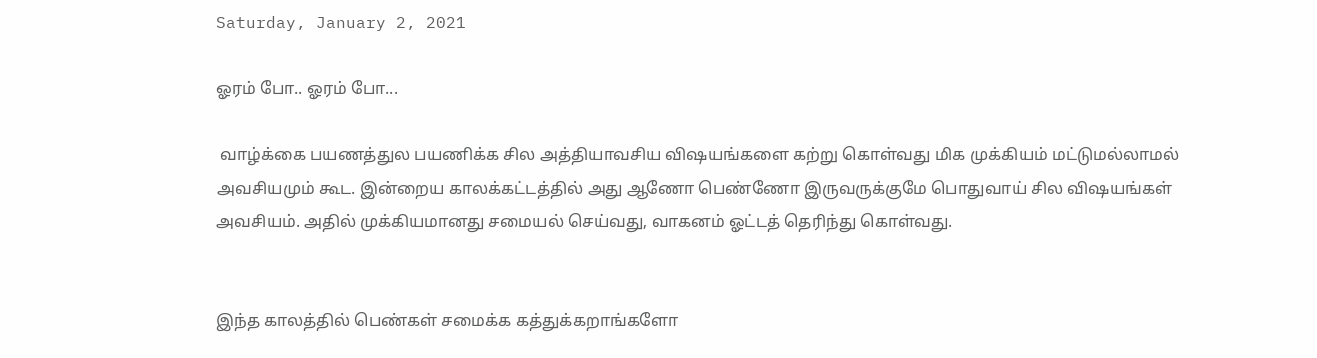Saturday, January 2, 2021

ஓரம் போ.. ஓரம் போ...

 வாழ்க்கை பயணத்துல பயணிக்க சில அத்தியாவசிய விஷயங்களை கற்று கொள்வது மிக முக்கியம் மட்டுமல்லாமல் அவசியமும் கூட. இன்றைய காலக்கட்டத்தில் அது ஆணோ பெண்ணோ இருவருக்குமே பொதுவாய் சில விஷயங்கள் அவசியம். அதில் முக்கியமானது சமையல் செய்வது, வாகனம் ஓட்டத் தெரிந்து கொள்வது.


இந்த காலத்தில் பெண்கள் சமைக்க கத்துக்கறாங்களோ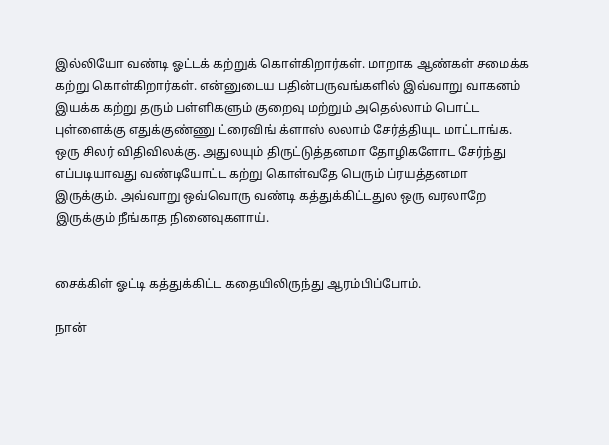இல்லியோ வண்டி ஓட்டக் கற்றுக் கொள்கிறார்கள். மாறாக ஆண்கள் சமைக்க கற்று கொள்கிறார்கள். என்னுடைய பதின்பருவங்களில் இவ்வாறு வாகனம் இயக்க கற்று தரும் பள்ளிகளும் குறைவு மற்றும் அதெல்லாம் பொட்ட புள்ளைக்கு எதுக்குண்ணு ட்ரைவிங் க்ளாஸ் லலாம் சேர்த்தியுட மாட்டாங்க. ஒரு சிலர் விதிவிலக்கு. அதுலயும் திருட்டுத்தனமா தோழிகளோட சேர்ந்து எப்படியாவது வண்டியோட்ட கற்று கொள்வதே பெரும் ப்ரயத்தனமா இருக்கும். அவ்வாறு ஒவ்வொரு வண்டி கத்துக்கிட்டதுல ஒரு வரலாறே இருக்கும் நீங்காத நினைவுகளாய்.


சைக்கிள் ஓட்டி கத்துக்கிட்ட கதையிலிருந்து ஆரம்பிப்போம்.

நான்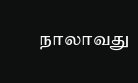நாலாவது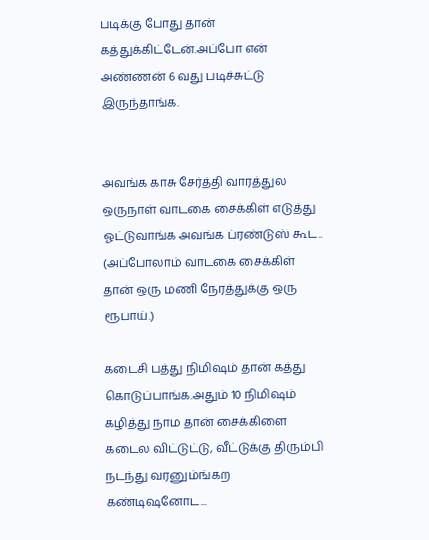படிக்கு போது தான் கத்துக்கிட்டேன்.அப்போ என் அண்ணன் 6 வது படிச்சுட்டு இருந்தாங்க.


அவங்க காசு சேர்த்தி வாரத்துல ஒருநாள் வாடகை சைக்கிள் எடுத்து ஓட்டுவாங்க அவங்க ப்ரண்டுஸ் கூட.. (அப்போலாம் வாடகை சைக்கிள் தான் ஒரு மணி நேரத்துக்கு ஒரு ரூபாய்.)

கடைசி பத்து நிமிஷம் தான் கத்து கொடுப்பாங்க.அதும் 10 நிமிஷம் கழித்து நாம தான் சைக்கிளை கடைல விட்டுட்டு, வீட்டுக்கு திரும்பி நடந்து வரனும்ங்கற கண்டிஷனோட...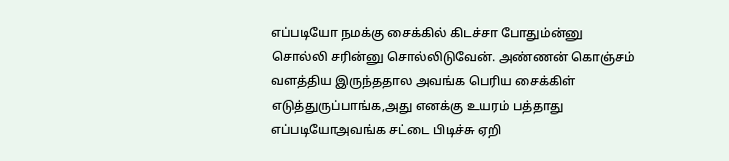எப்படியோ நமக்கு சைக்கில் கிடச்சா போதும்ன்னு சொல்லி சரின்னு சொல்லிடுவேன். அண்ணன் கொஞ்சம் வளத்திய இருந்ததால அவங்க பெரிய சைக்கிள் எடுத்துருப்பாங்க,அது எனக்கு உயரம் பத்தாது எப்படியோஅவங்க சட்டை பிடிச்சு ஏறி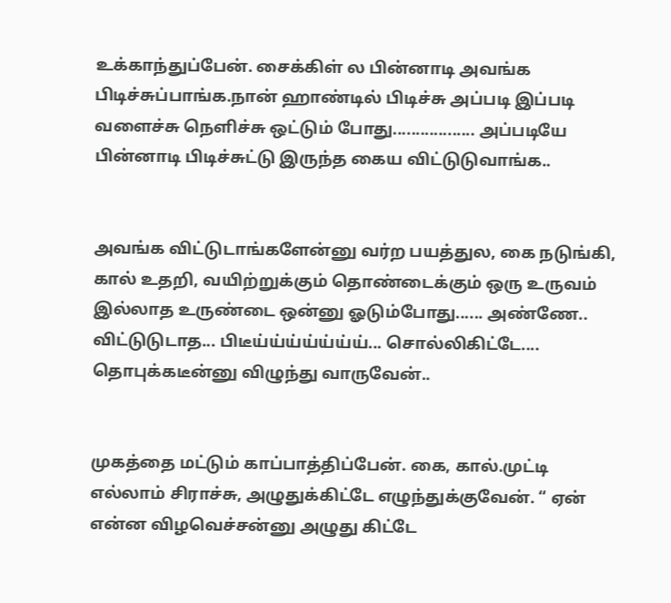உக்காந்துப்பேன். சைக்கிள் ல பின்னாடி அவங்க பிடிச்சுப்பாங்க.நான் ஹாண்டில் பிடிச்சு அப்படி இப்படி வளைச்சு நெளிச்சு ஒட்டும் போது.................. அப்படியே பின்னாடி பிடிச்சுட்டு இருந்த கைய விட்டுடுவாங்க..


அவங்க விட்டுடாங்களேன்னு வர்ற பயத்துல, கை நடுங்கி, கால் உதறி, வயிற்றுக்கும் தொண்டைக்கும் ஒரு உருவம் இல்லாத உருண்டை ஒன்னு ஓடும்போது...... அண்ணே.. விட்டுடுடாத... பிடீய்ய்ய்ய்ய்ய்ய்... சொல்லிகிட்டே.... தொபுக்கடீன்னு விழுந்து வாருவேன்..


முகத்தை மட்டும் காப்பாத்திப்பேன். கை, கால்.முட்டி எல்லாம் சிராச்சு, அழுதுக்கிட்டே எழுந்துக்குவேன். “ ஏன் என்ன விழவெச்சன்னு அழுது கிட்டே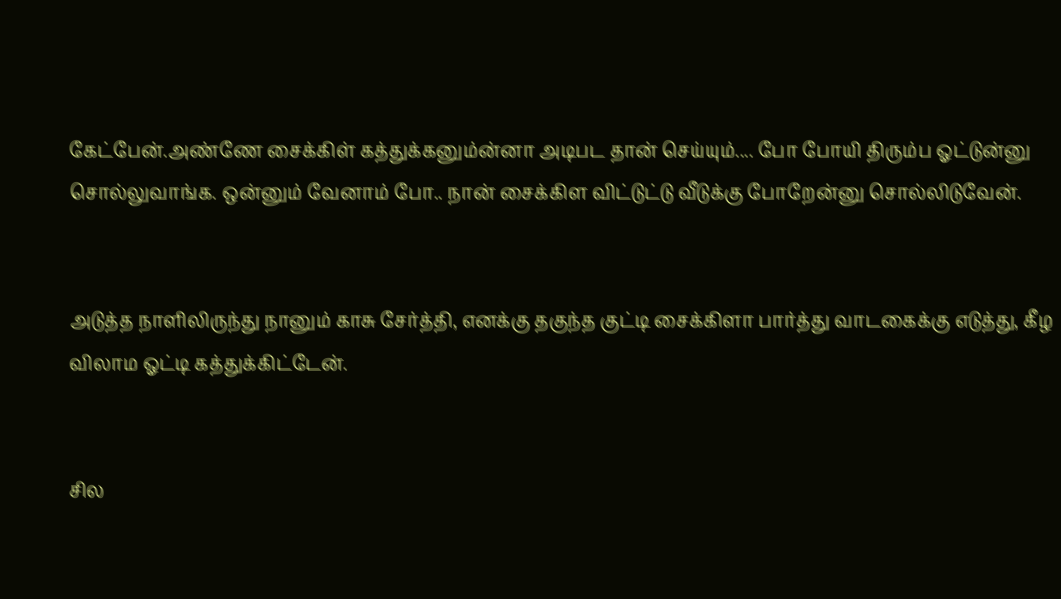கேட்பேன்.அண்ணே சைக்கிள் கத்துக்கனும்ன்னா அடிபட தான் செய்யும்.... போ போயி திரும்ப ஓட்டுன்னு சொல்லுவாங்க. ஒன்னும் வேனாம் போ.. நான் சைக்கிள விட்டுட்டு வீடுக்கு போறேன்னு சொல்லிடுவேன்.


அடுத்த நாளிலிருந்து நானும் காசு சேர்த்தி, எனக்கு தகுந்த குட்டி சைக்கிளா பார்த்து வாடகைக்கு எடுத்து, கீழ விலாம ஓட்டி கத்துக்கிட்டேன்.


சில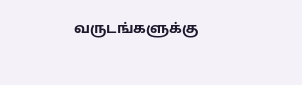வருடங்களுக்கு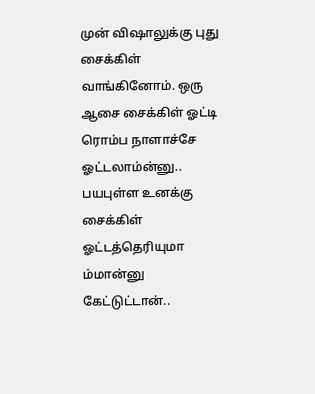முன் விஷாலுக்கு புது சைக்கிள் வாங்கினோம். ஒரு ஆசை சைக்கிள் ஓட்டி ரொம்ப நாளாச்சே ஓட்டலாம்ன்னு.. பயபுள்ள உனக்கு சைக்கிள் ஓட்டத்தெரியுமா ம்மான்னு கேட்டுட்டான்..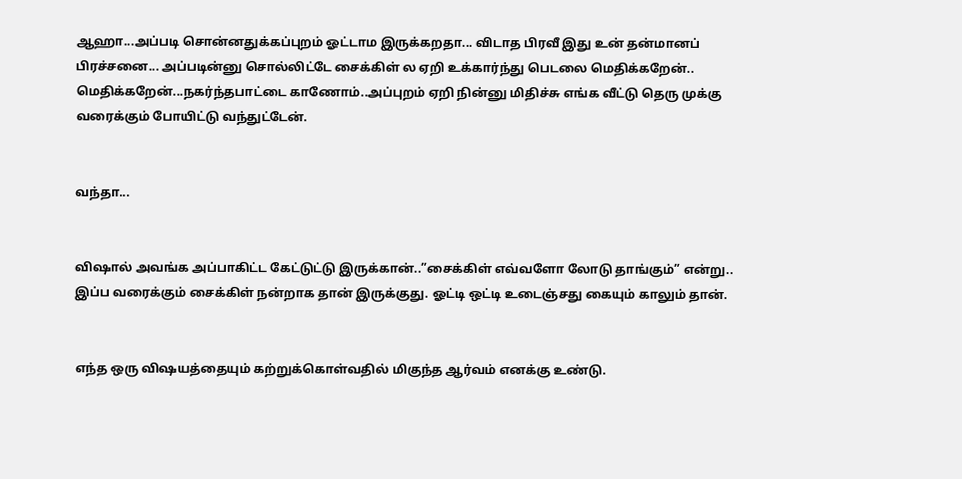ஆஹா...அப்படி சொன்னதுக்கப்புறம் ஓட்டாம இருக்கறதா... விடாத பிரவீ இது உன் தன்மானப் பிரச்சனை... அப்படின்னு சொல்லிட்டே சைக்கிள் ல ஏறி உக்கார்ந்து பெடலை மெதிக்கறேன்.. மெதிக்கறேன்...நகர்ந்தபாட்டை காணோம்..அப்புறம் ஏறி நின்னு மிதிச்சு எங்க வீட்டு தெரு முக்கு வரைக்கும் போயிட்டு வந்துட்டேன்.


வந்தா...


விஷால் அவங்க அப்பாகிட்ட கேட்டுட்டு இருக்கான்..”சைக்கிள் எவ்வளோ லோடு தாங்கும்” என்று.. இப்ப வரைக்கும் சைக்கிள் நன்றாக தான் இருக்குது. ஓட்டி ஒட்டி உடைஞ்சது கையும் காலும் தான்.


எந்த ஒரு விஷயத்தையும் கற்றுக்கொள்வதில் மிகுந்த ஆர்வம் எனக்கு உண்டு.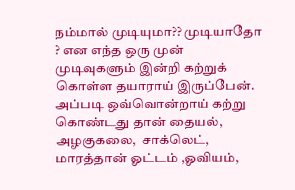நம்மால் முடியுமா?? முடியாதோ ? என எந்த ஒரு முன் முடிவுகளும் இன்றி கற்றுக் கொள்ள தயாராய் இருப்பேன். அப்படி ஒவ்வொன்றாய் கற்று கொண்டது தான் தையல், அழகுகலை,  சாக்லெட், மாரத்தான் ஓட்டம் ,ஓவியம்,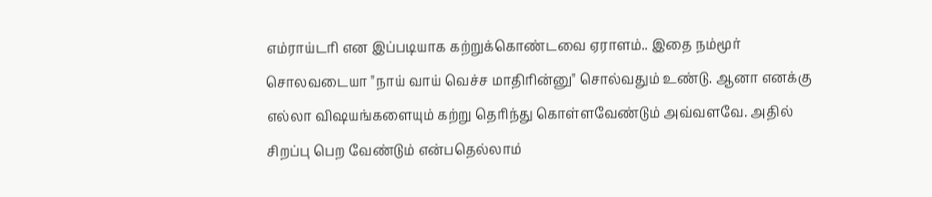எம்ராய்டரி என இப்படியாக கற்றுக்கொண்டவை ஏராளம்.. இதை நம்மூர் சொலவடையா "நாய் வாய் வெச்ச மாதிரின்னு" சொல்வதும் உண்டு. ஆனா எனக்கு எல்லா விஷயங்களையும் கற்று தெரிந்து கொள்ளவேண்டும் அவ்வளவே. அதில் சிறப்பு பெற வேண்டும் என்பதெல்லாம்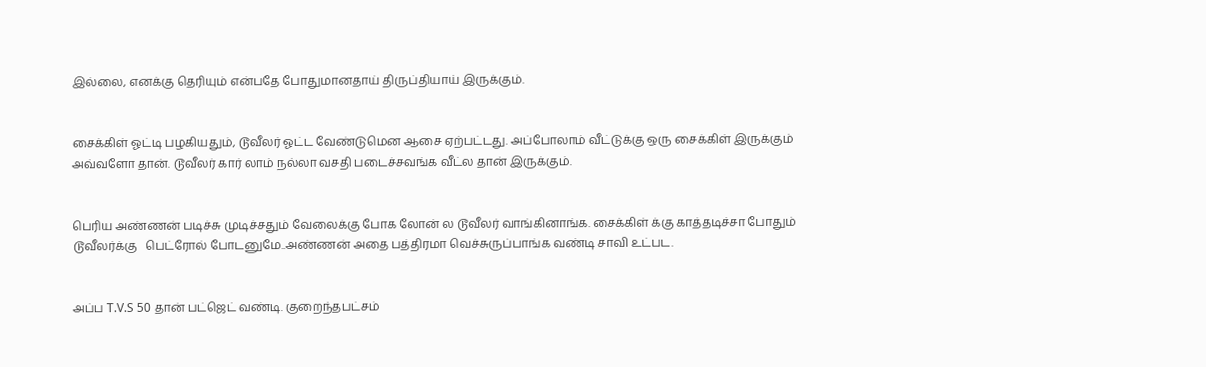இல்லை, எனக்கு தெரியும் என்பதே போதுமானதாய் திருப்தியாய் இருக்கும்.


சைக்கிள் ஓட்டி பழகியதும், டூவீலர் ஓட்ட வேண்டுமென ஆசை ஏற்பட்டது. அப்போலாம் வீட்டுக்கு ஒரு சைக்கிள் இருக்கும் அவ்வளோ தான். டூவீலர் கார் லாம் நல்லா வசதி படைச்சவங்க வீட்ல தான் இருக்கும்.


பெரிய அண்ணன் படிச்சு முடிச்சதும் வேலைக்கு போக லோன் ல டூவீலர் வாங்கினாங்க. சைக்கிள் க்கு காத்தடிச்சா போதும் டூவீலர்க்கு   பெட்ரோல் போடனுமே..அண்ணன் அதை பத்திரமா வெச்சுருப்பாங்க வண்டி சாவி உட்பட.


அப்ப T.V.S 50 தான் பட்ஜெட் வண்டி. குறைந்தபட்சம்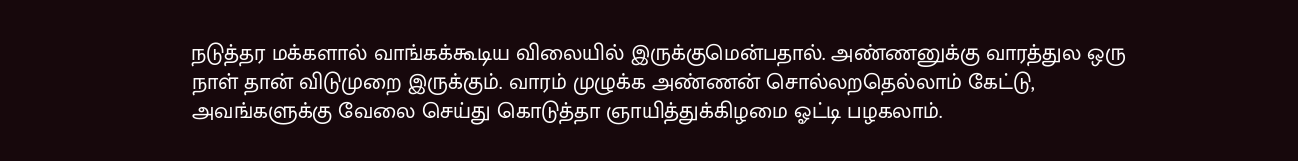நடுத்தர மக்களால் வாங்கக்கூடிய விலையில் இருக்குமென்பதால். அண்ணனுக்கு வாரத்துல ஒரு நாள் தான் விடுமுறை இருக்கும். வாரம் முழுக்க அண்ணன் சொல்லறதெல்லாம் கேட்டு, அவங்களுக்கு வேலை செய்து கொடுத்தா ஞாயித்துக்கிழமை ஓட்டி பழகலாம்.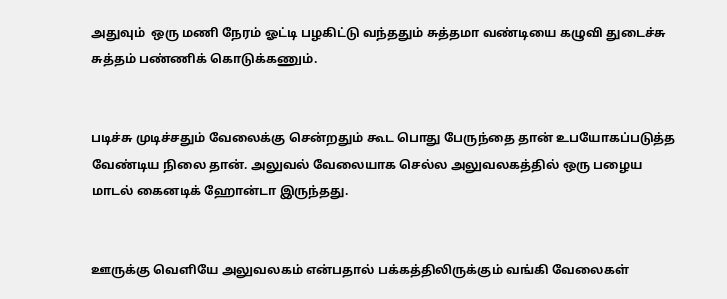அதுவும்  ஒரு மணி நேரம் ஓட்டி பழகிட்டு வந்ததும் சுத்தமா வண்டியை கழுவி துடைச்சு சுத்தம் பண்ணிக் கொடுக்கணும்.


படிச்சு முடிச்சதும் வேலைக்கு சென்றதும் கூட பொது பேருந்தை தான் உபயோகப்படுத்த வேண்டிய நிலை தான். அலுவல் வேலையாக செல்ல அலுவலகத்தில் ஒரு பழைய மாடல் கைனடிக் ஹோன்டா இருந்தது.


ஊருக்கு வெளியே அலுவலகம் என்பதால் பக்கத்திலிருக்கும் வங்கி வேலைகள்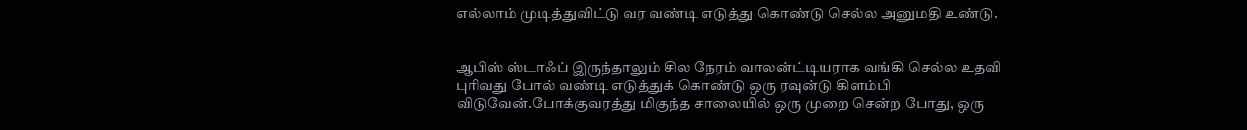எல்லாம் முடித்துவிட்டு வர வண்டி எடுத்து கொண்டு செல்ல அனுமதி உண்டு.


ஆபிஸ் ஸ்டாஃப் இருந்தாலும் சில நேரம் வாலன்ட்டியராக வங்கி செல்ல உதவி புரிவது போல் வண்டி எடுத்துக் கொண்டு ஒரு ரவுன்டு கிளம்பி விடுவேன்.போக்குவரத்து மிகுந்த சாலையில் ஒரு முறை சென்ற போது, ஒரு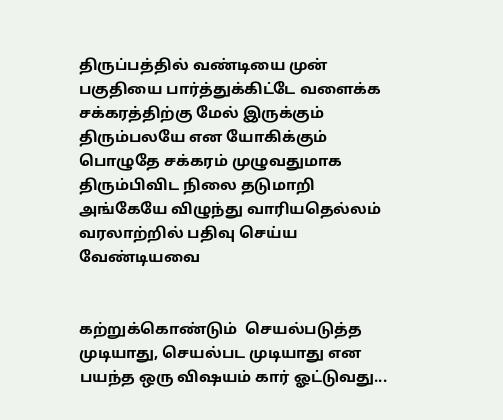திருப்பத்தில் வண்டியை முன் பகுதியை பார்த்துக்கிட்டே வளைக்க சக்கரத்திற்கு மேல் இருக்கும் திரும்பலயே என யோகிக்கும் பொழுதே சக்கரம் முழுவதுமாக திரும்பிவிட நிலை தடுமாறி அங்கேயே விழுந்து வாரியதெல்லம் வரலாற்றில் பதிவு செய்ய வேண்டியவை


கற்றுக்கொண்டும்  செயல்படுத்த முடியாது, செயல்பட முடியாது என பயந்த ஒரு விஷயம் கார் ஓட்டுவது...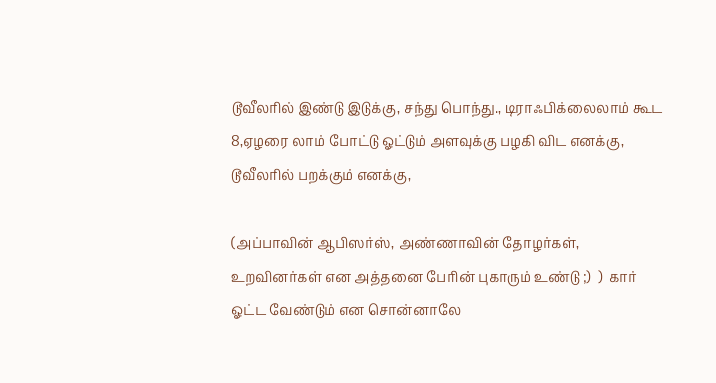டூவீலரில் இண்டு இடுக்கு, சந்து பொந்து., டிராஃபிக்லைலாம் கூட 8,ஏழரை லாம் போட்டு ஓட்டும் அளவுக்கு பழகி விட எனக்கு, டூவீலரில் பறக்கும் எனக்கு,

(அப்பாவின் ஆபிஸர்ஸ், அண்ணாவின் தோழர்கள், உறவினர்கள் என அத்தனை பேரின் புகாரும் உண்டு ;)  )  கார் ஓட்ட வேண்டும் என சொன்னாலே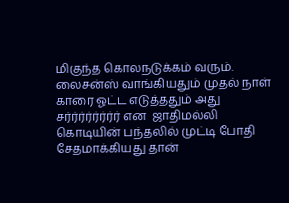மிகுந்த கொலநடுக்கம் வரும்.  லைசன்ஸ் வாங்கியதும் முதல் நாள் காரை ஓட்ட எடுத்ததும் அது சர்ர்ர்ர்ர்ர்ர்ர் என  ஜாதிமல்லி கொடியின் பந்தலில் முட்டி போதி சேதமாக்கியது தான்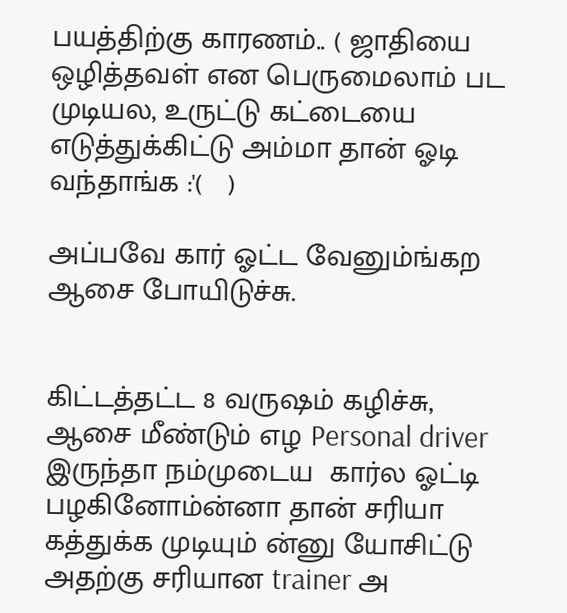பயத்திற்கு காரணம்.. ( ஜாதியை ஒழித்தவள் என பெருமைலாம் பட முடியல, உருட்டு கட்டையை எடுத்துக்கிட்டு அம்மா தான் ஓடி வந்தாங்க :'(   )

அப்பவே கார் ஓட்ட வேனும்ங்கற ஆசை போயிடுச்சு.


கிட்டத்தட்ட 8 வருஷம் கழிச்சு, ஆசை மீண்டும் எழ Personal driver இருந்தா நம்முடைய  கார்ல ஓட்டி பழகினோம்ன்னா தான் சரியா கத்துக்க முடியும் ன்னு யோசிட்டு  அதற்கு சரியான trainer அ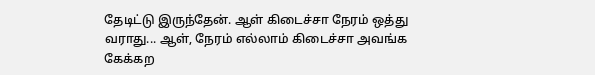தேடிட்டு இருந்தேன். ஆள் கிடைச்சா நேரம் ஒத்து வராது... ஆள், நேரம் எல்லாம் கிடைச்சா அவங்க கேக்கற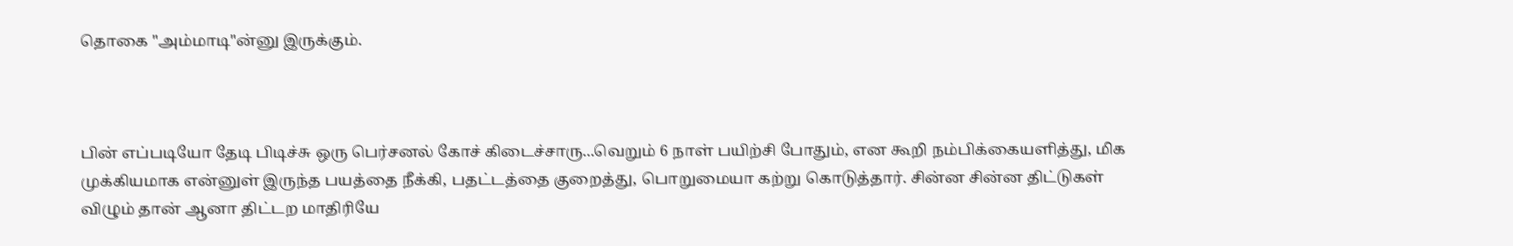தொகை "அம்மாடி"ன்னு இருக்கும்.



பின் எப்படியோ தேடி பிடிச்சு ஒரு பெர்சனல் கோச் கிடைச்சாரு...வெறும் 6 நாள் பயிற்சி போதும், என கூறி நம்பிக்கையளித்து, மிக முக்கியமாக என்னுள் இருந்த பயத்தை நீக்கி, பதட்டத்தை குறைத்து, பொறுமையா கற்று கொடுத்தார். சின்ன சின்ன திட்டுகள் விழும் தான் ஆனா திட்டற மாதிரியே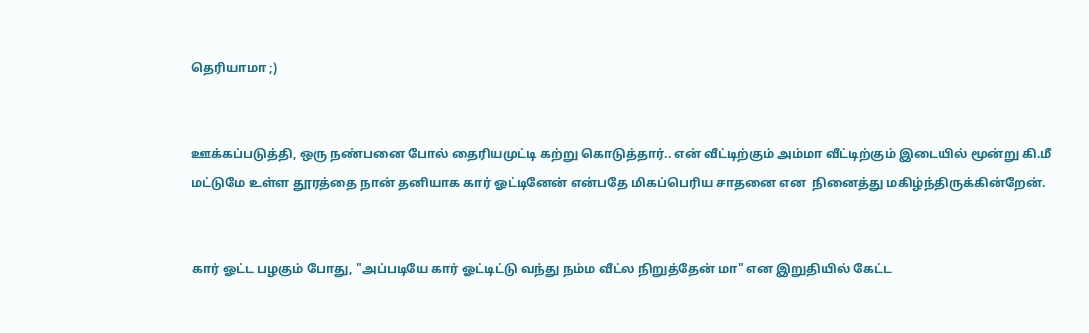தெரியாமா ;)


ஊக்கப்படுத்தி, ஒரு நண்பனை போல் தைரியமுட்டி கற்று கொடுத்தார்.. என் வீட்டிற்கும் அம்மா வீட்டிற்கும் இடையில் மூன்று கி.மீ மட்டுமே உள்ள தூரத்தை நான் தனியாக கார் ஓட்டினேன் என்பதே மிகப்பெரிய சாதனை என  நினைத்து மகிழ்ந்திருக்கின்றேன்.


கார் ஓட்ட பழகும் போது, "அப்படியே கார் ஓட்டிட்டு வந்து நம்ம வீட்ல நிறுத்தேன் மா" என இறுதியில் கேட்ட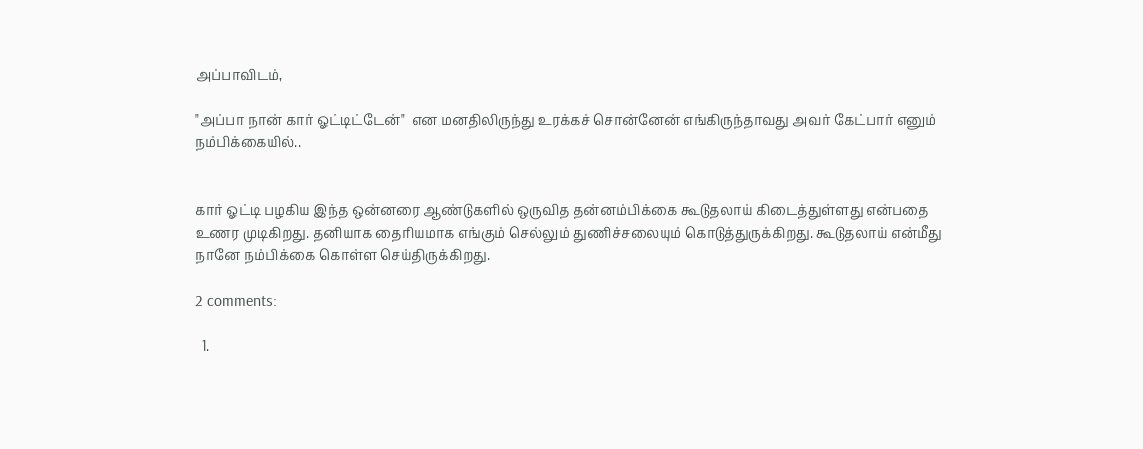அப்பாவிடம்,

"அப்பா நான் கார் ஓட்டிட்டேன்"  என மனதிலிருந்து உரக்கச் சொன்னேன் எங்கிருந்தாவது அவர் கேட்பார் எனும் நம்பிக்கையில்..


கார் ஓட்டி பழகிய இந்த ஒன்னரை ஆண்டுகளில் ஒருவித தன்னம்பிக்கை கூடுதலாய் கிடைத்துள்ளது என்பதை உணர முடிகிறது. தனியாக தைரியமாக எங்கும் செல்லும் துணிச்சலையும் கொடுத்துருக்கிறது. கூடுதலாய் என்மீது நானே நம்பிக்கை கொள்ள செய்திருக்கிறது.

2 comments:

  1.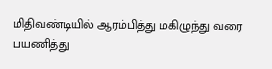மிதிவண்டியில் ஆரம்பித்து மகிழுந்து வரை பயணித்து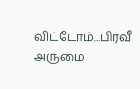விட்டோம்...பிரவீ அருமை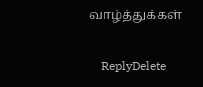வாழ்த்துக்கள்

    ReplyDelete